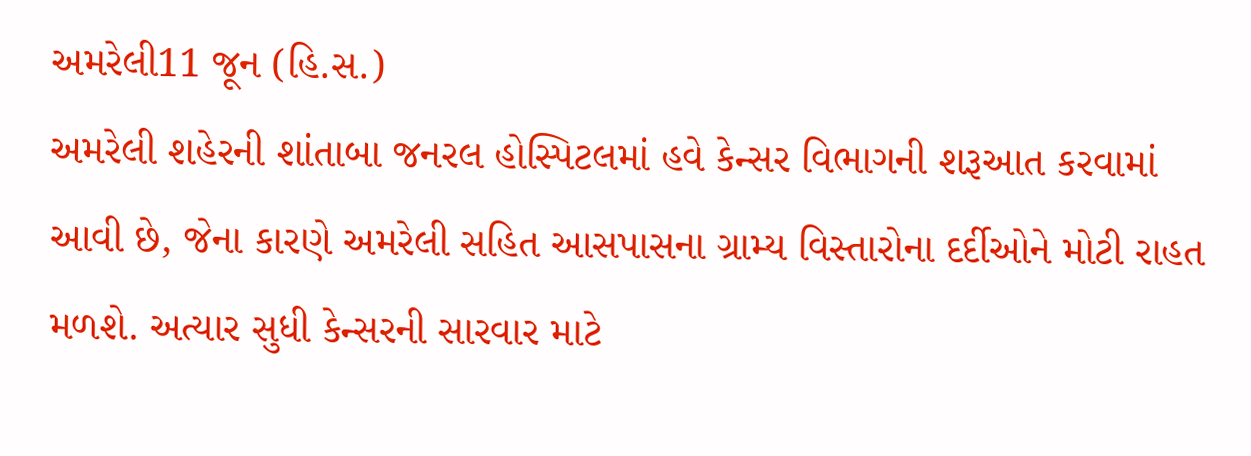અમરેલી11 જૂન (હિ.સ.)
અમરેલી શહેરની શાંતાબા જનરલ હોસ્પિટલમાં હવે કેન્સર વિભાગની શરૂઆત કરવામાં આવી છે, જેના કારણે અમરેલી સહિત આસપાસના ગ્રામ્ય વિસ્તારોના દર્દીઓને મોટી રાહત મળશે. અત્યાર સુધી કેન્સરની સારવાર માટે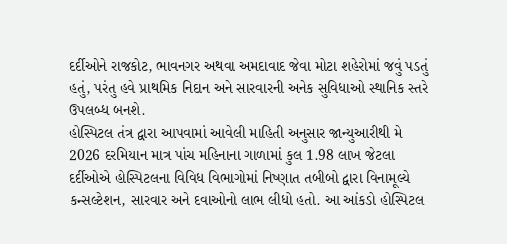દર્દીઓને રાજકોટ, ભાવનગર અથવા અમદાવાદ જેવા મોટા શહેરોમાં જવું પડતું હતું, પરંતુ હવે પ્રાથમિક નિદાન અને સારવારની અનેક સુવિધાઓ સ્થાનિક સ્તરે ઉપલબ્ધ બનશે.
હોસ્પિટલ તંત્ર દ્વારા આપવામાં આવેલી માહિતી અનુસાર જાન્યુઆરીથી મે 2026 દરમિયાન માત્ર પાંચ મહિનાના ગાળામાં કુલ 1.98 લાખ જેટલા દર્દીઓએ હોસ્પિટલના વિવિધ વિભાગોમાં નિષ્ણાત તબીબો દ્વારા વિનામૂલ્યે કન્સલ્ટેશન, સારવાર અને દવાઓનો લાભ લીધો હતો. આ આંકડો હોસ્પિટલ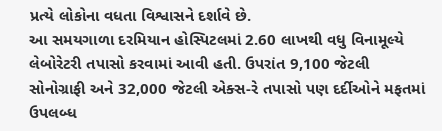પ્રત્યે લોકોના વધતા વિશ્વાસને દર્શાવે છે.
આ સમયગાળા દરમિયાન હોસ્પિટલમાં 2.60 લાખથી વધુ વિનામૂલ્યે લેબોરેટરી તપાસો કરવામાં આવી હતી. ઉપરાંત 9,100 જેટલી સોનોગ્રાફી અને 32,000 જેટલી એક્સ-રે તપાસો પણ દર્દીઓને મફતમાં ઉપલબ્ધ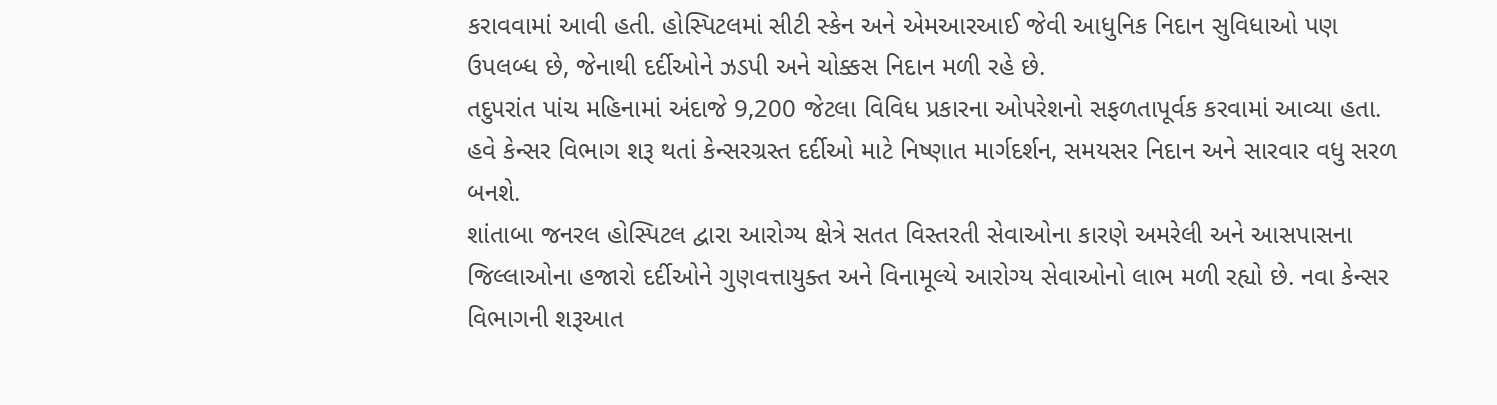કરાવવામાં આવી હતી. હોસ્પિટલમાં સીટી સ્કેન અને એમઆરઆઈ જેવી આધુનિક નિદાન સુવિધાઓ પણ ઉપલબ્ધ છે, જેનાથી દર્દીઓને ઝડપી અને ચોક્કસ નિદાન મળી રહે છે.
તદુપરાંત પાંચ મહિનામાં અંદાજે 9,200 જેટલા વિવિધ પ્રકારના ઓપરેશનો સફળતાપૂર્વક કરવામાં આવ્યા હતા. હવે કેન્સર વિભાગ શરૂ થતાં કેન્સરગ્રસ્ત દર્દીઓ માટે નિષ્ણાત માર્ગદર્શન, સમયસર નિદાન અને સારવાર વધુ સરળ બનશે.
શાંતાબા જનરલ હોસ્પિટલ દ્વારા આરોગ્ય ક્ષેત્રે સતત વિસ્તરતી સેવાઓના કારણે અમરેલી અને આસપાસના જિલ્લાઓના હજારો દર્દીઓને ગુણવત્તાયુક્ત અને વિનામૂલ્યે આરોગ્ય સેવાઓનો લાભ મળી રહ્યો છે. નવા કેન્સર વિભાગની શરૂઆત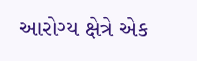આરોગ્ય ક્ષેત્રે એક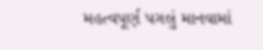મહત્વપૂર્ણ પગલું માનવામાં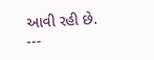આવી રહી છે.
---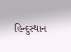હિન્દુસ્થાન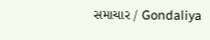સમાચાર / Gondaliya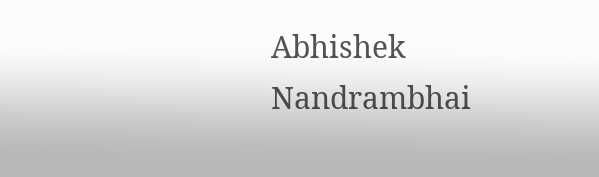Abhishek Nandrambhai